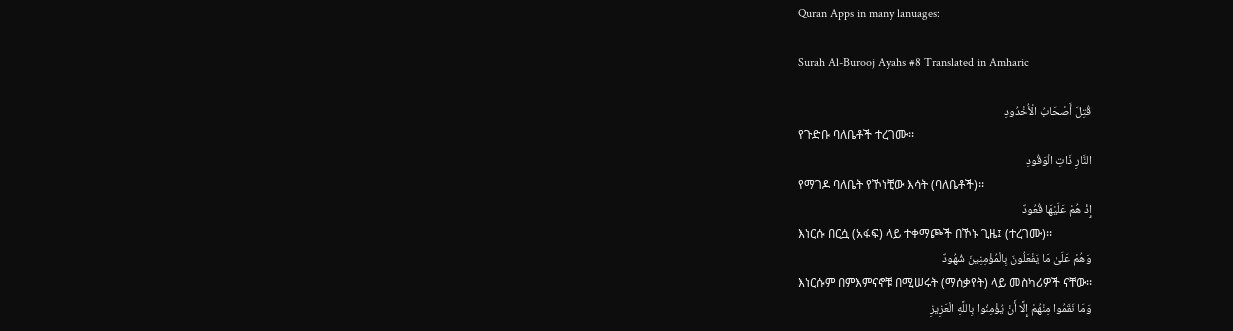Quran Apps in many lanuages:

Surah Al-Burooj Ayahs #8 Translated in Amharic

قُتِلَ أَصْحَابُ الْأُخْدُودِ
የጉድቡ ባለቤቶች ተረገሙ፡፡
النَّارِ ذَاتِ الْوَقُودِ
የማገዶ ባለቤት የኾነቺው እሳት (ባለቤቶች)፡፡
إِذْ هُمْ عَلَيْهَا قُعُودٌ
እነርሱ በርሷ (አፋፍ) ላይ ተቀማጮች በኾኑ ጊዜ፤ (ተረገሙ)፡፡
وَهُمْ عَلَىٰ مَا يَفْعَلُونَ بِالْمُؤْمِنِينَ شُهُودٌ
እነርሱም በምእምናኖቹ በሚሠሩት (ማሰቃየት) ላይ መስካሪዎች ናቸው፡፡
وَمَا نَقَمُوا مِنْهُمْ إِلَّا أَنْ يُؤْمِنُوا بِاللَّهِ الْعَزِيزِ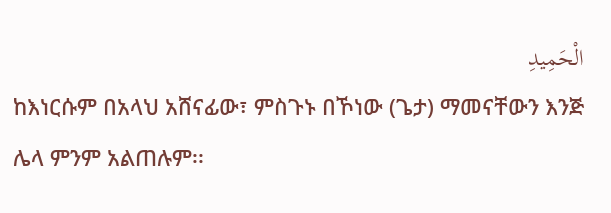الْحَمِيدِ
ከእነርሱም በአላህ አሸናፊው፣ ምስጉኑ በኾነው (ጌታ) ማመናቸውን እንጅ ሌላ ምንም አልጠሉም፡፡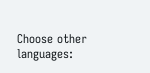Choose other languages: